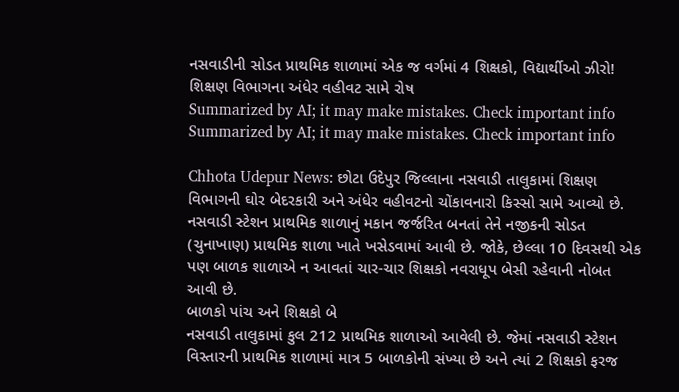નસવાડીની સોડત પ્રાથમિક શાળામાં એક જ વર્ગમાં 4 શિક્ષકો, વિદ્યાર્થીઓ ઝીરો! શિક્ષણ વિભાગના અંધેર વહીવટ સામે રોષ
Summarized by AI; it may make mistakes. Check important info
Summarized by AI; it may make mistakes. Check important info

Chhota Udepur News: છોટા ઉદેપુર જિલ્લાના નસવાડી તાલુકામાં શિક્ષણ વિભાગની ઘોર બેદરકારી અને અંધેર વહીવટનો ચોંકાવનારો કિસ્સો સામે આવ્યો છે. નસવાડી સ્ટેશન પ્રાથમિક શાળાનું મકાન જર્જરિત બનતાં તેને નજીકની સોડત (ચુનાખાણ) પ્રાથમિક શાળા ખાતે ખસેડવામાં આવી છે. જોકે, છેલ્લા 10 દિવસથી એક પણ બાળક શાળાએ ન આવતાં ચાર-ચાર શિક્ષકો નવરાધૂપ બેસી રહેવાની નોબત આવી છે.
બાળકો પાંચ અને શિક્ષકો બે
નસવાડી તાલુકામાં કુલ 212 પ્રાથમિક શાળાઓ આવેલી છે. જેમાં નસવાડી સ્ટેશન વિસ્તારની પ્રાથમિક શાળામાં માત્ર 5 બાળકોની સંખ્યા છે અને ત્યાં 2 શિક્ષકો ફરજ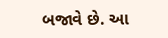બજાવે છે. આ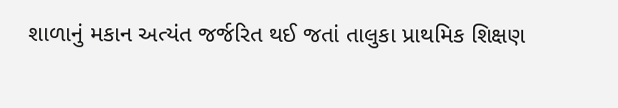શાળાનું મકાન અત્યંત જર્જરિત થઈ જતાં તાલુકા પ્રાથમિક શિક્ષણ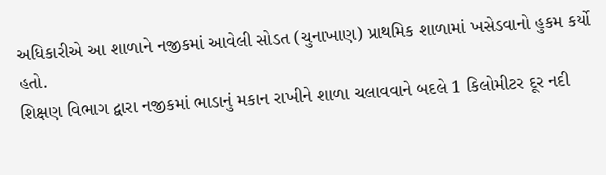અધિકારીએ આ શાળાને નજીકમાં આવેલી સોડત (ચુનાખાણ) પ્રાથમિક શાળામાં ખસેડવાનો હુકમ કર્યો હતો.
શિક્ષણ વિભાગ દ્વારા નજીકમાં ભાડાનું મકાન રાખીને શાળા ચલાવવાને બદલે 1 કિલોમીટર દૂર નદી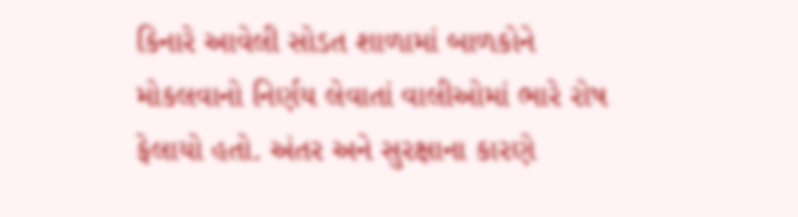કિનારે આવેલી સોડત શાળામાં બાળકોને મોકલવાનો નિર્ણય લેવાતાં વાલીઓમાં ભારે રોષ ફેલાયો હતો. અંતર અને સુરક્ષાના કારણે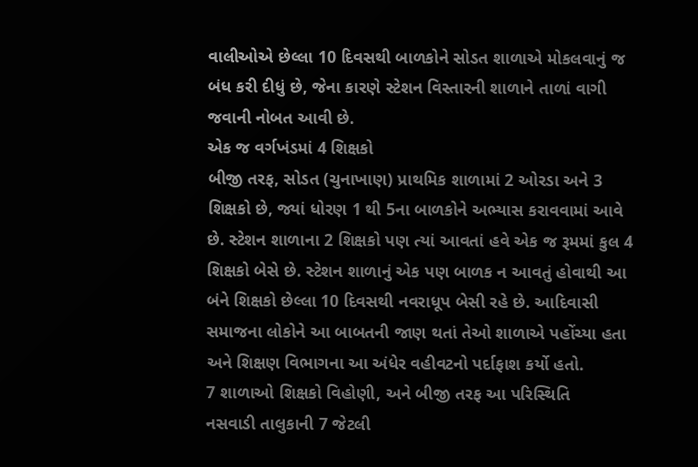વાલીઓએ છેલ્લા 10 દિવસથી બાળકોને સોડત શાળાએ મોકલવાનું જ બંધ કરી દીધું છે, જેના કારણે સ્ટેશન વિસ્તારની શાળાને તાળાં વાગી જવાની નોબત આવી છે.
એક જ વર્ગખંડમાં 4 શિક્ષકો
બીજી તરફ, સોડત (ચુનાખાણ) પ્રાથમિક શાળામાં 2 ઓરડા અને 3 શિક્ષકો છે, જ્યાં ધોરણ 1 થી 5ના બાળકોને અભ્યાસ કરાવવામાં આવે છે. સ્ટેશન શાળાના 2 શિક્ષકો પણ ત્યાં આવતાં હવે એક જ રૂમમાં કુલ 4 શિક્ષકો બેસે છે. સ્ટેશન શાળાનું એક પણ બાળક ન આવતું હોવાથી આ બંને શિક્ષકો છેલ્લા 10 દિવસથી નવરાધૂપ બેસી રહે છે. આદિવાસી સમાજના લોકોને આ બાબતની જાણ થતાં તેઓ શાળાએ પહોંચ્યા હતા અને શિક્ષણ વિભાગના આ અંધેર વહીવટનો પર્દાફાશ કર્યો હતો.
7 શાળાઓ શિક્ષકો વિહોણી, અને બીજી તરફ આ પરિસ્થિતિ
નસવાડી તાલુકાની 7 જેટલી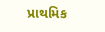પ્રાથમિક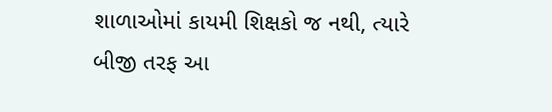શાળાઓમાં કાયમી શિક્ષકો જ નથી, ત્યારે બીજી તરફ આ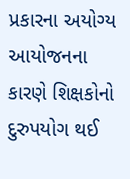પ્રકારના અયોગ્ય આયોજનના કારણે શિક્ષકોનો દુરુપયોગ થઈ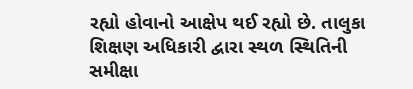રહ્યો હોવાનો આક્ષેપ થઈ રહ્યો છે. તાલુકા શિક્ષણ અધિકારી દ્વારા સ્થળ સ્થિતિની સમીક્ષા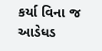કર્યા વિના જ આડેધડ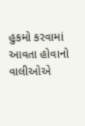હુકમો કરવામાં આવતા હોવાનો વાલીઓએ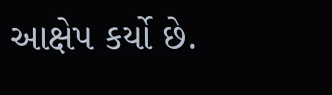આક્ષેપ કર્યો છે.